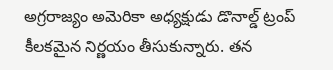అగ్రరాజ్యం అమెరికా అధ్యక్షుడు డొనాల్డ్ ట్రంప్ కీలకమైన నిర్ణయం తీసుకున్నారు. తన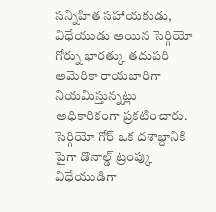సన్నిహిత సహాయకుడు, విధేయుడు అయిన సెర్గియో గోర్ను భారత్కు తదుపరి అమెరికా రాయబారిగా నియమిస్తున్నట్లు అధికారికంగా ప్రకటించారు.
సెర్గియో గోర్ ఒక దశాబ్దానికి పైగా డొనాల్డ్ ట్రంప్కు విధేయుడిగా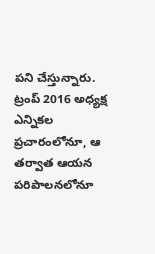పని చేస్తున్నారు. ట్రంప్ 2016 అధ్యక్ష ఎన్నికల ప్రచారంలోనూ, ఆ తర్వాత ఆయన పరిపాలనలోనూ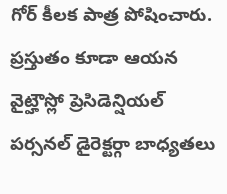గోర్ కీలక పాత్ర పోషించారు. ప్రస్తుతం కూడా ఆయన వైట్హౌస్లో ప్రెసిడెన్షియల్ పర్సనల్ డైరెక్టర్గా బాధ్యతలు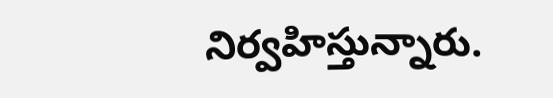నిర్వహిస్తున్నారు.